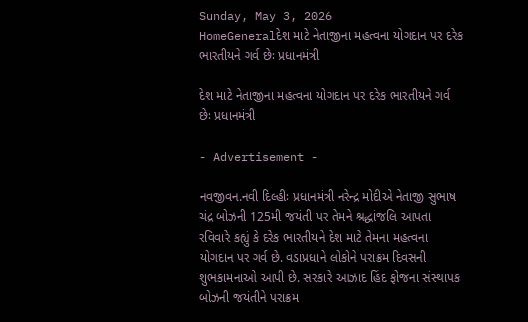Sunday, May 3, 2026
HomeGeneralદેશ માટે નેતાજીના મહત્વના યોગદાન પર દરેક ભારતીયને ગર્વ છેઃ પ્રધાનમંત્રી

દેશ માટે નેતાજીના મહત્વના યોગદાન પર દરેક ભારતીયને ગર્વ છેઃ પ્રધાનમંત્રી

- Advertisement -

નવજીવન.નવી દિલ્હીઃ પ્રધાનમંત્રી નરેન્દ્ર મોદીએ નેતાજી સુભાષ ચંદ્ર બોઝની 125મી જયંતી પર તેમને શ્રદ્ધાંજલિ આપતા રવિવારે કહ્યું કે દરેક ભારતીયને દેશ માટે તેમના મહત્વના યોગદાન પર ગર્વ છે. વડાપ્રધાને લોકોને પરાક્રમ દિવસની શુભકામનાઓ આપી છે. સરકારે આઝાદ હિંદ ફોજના સંસ્થાપક બોઝની જયંતીને પરાક્રમ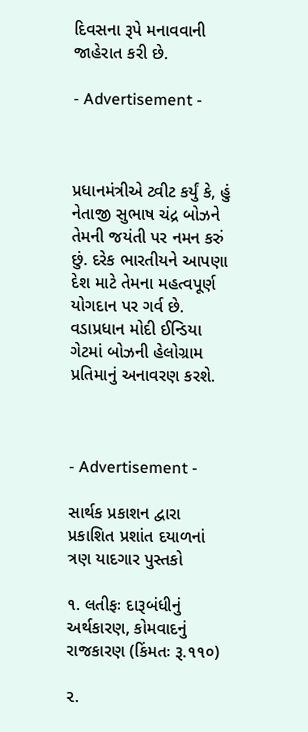દિવસના રૂપે મનાવવાની જાહેરાત કરી છે.

- Advertisement -



પ્રધાનમંત્રીએ ટ્વીટ કર્યું કે, હું નેતાજી સુભાષ ચંદ્ર બોઝને તેમની જયંતી પર નમન કરું છું. દરેક ભારતીયને આપણા દેશ માટે તેમના મહત્વપૂર્ણ યોગદાન પર ગર્વ છે. વડાપ્રધાન મોદી ઈન્ડિયા ગેટમાં બોઝની હેલોગ્રામ પ્રતિમાનું અનાવરણ કરશે.



- Advertisement -

સાર્થક પ્રકાશન દ્વારા પ્રકાશિત પ્રશાંત દયાળનાં ત્રણ યાદગાર પુસ્તકો

૧. લતીફઃ દારૂબંધીનું અર્થકારણ, કોમવાદનું રાજકારણ (કિંમતઃ રૂ.૧૧૦)

૨.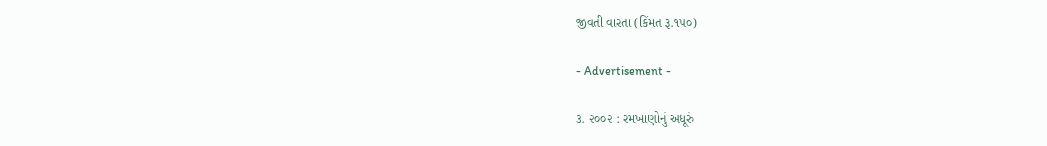જીવતી વારતા (કિંમત રૂ.૧૫૦)

- Advertisement -

૩. ૨૦૦૨ : રમખાણોનું અધૂરું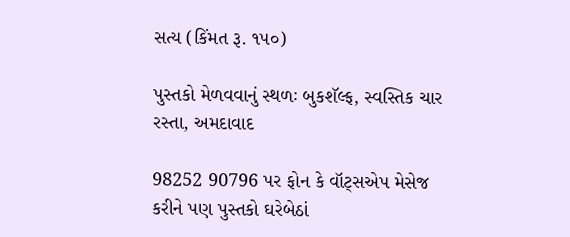સત્ય (કિંમત રૂ. ૧૫૦)

પુસ્તકો મેળવવાનું સ્થળઃ બુકશૅલ્ફ, સ્વસ્તિક ચાર રસ્તા, અમદાવાદ

98252 90796 પર ફોન કે વૉટ્સએપ મેસેજ કરીને પણ પુસ્તકો ઘરેબેઠાં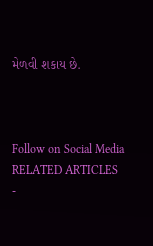મેળવી શકાય છે.



Follow on Social Media
RELATED ARTICLES
-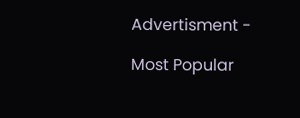Advertisment -

Most Popular